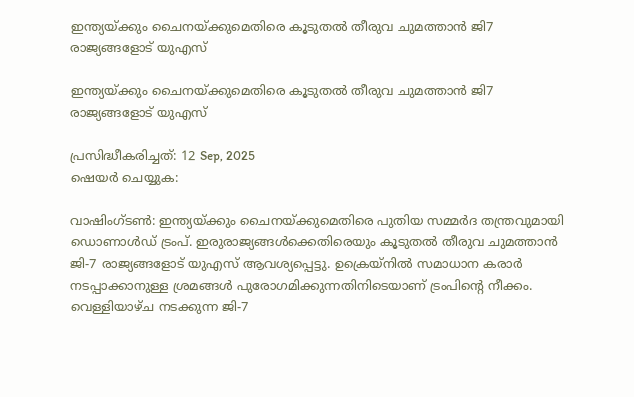ഇന്ത്യയ്ക്കും ചൈനയ്ക്കുമെതിരെ കൂടുതല്‍ തീരുവ ചുമത്താന്‍ ജി7 രാജ്യങ്ങളോട് യുഎസ്

ഇന്ത്യയ്ക്കും ചൈനയ്ക്കുമെതിരെ കൂടുതല്‍ തീരുവ ചുമത്താന്‍ ജി7 രാജ്യങ്ങളോട് യുഎസ്

പ്രസിദ്ധീകരിച്ചത്: 12 Sep, 2025
ഷെയർ ചെയ്യുക:

വാഷിംഗ്ടണ്‍: ഇന്ത്യയ്ക്കും ചൈനയ്ക്കുമെതിരെ പുതിയ സമ്മര്‍ദ തന്ത്രവുമായി ഡൊണാള്‍ഡ് ട്രംപ്. ഇരുരാജ്യങ്ങള്‍ക്കെതിരെയും കൂടുതല്‍ തീരുവ ചുമത്താന്‍ ജി-7 രാജ്യങ്ങളോട് യുഎസ് ആവശ്യപ്പെട്ടു. ഉക്രെയ്‌നില്‍ സമാധാന കരാര്‍ നടപ്പാക്കാനുള്ള ശ്രമങ്ങള്‍ പുരോഗമിക്കുന്നതിനിടെയാണ് ട്രംപിന്റെ നീക്കം. വെള്ളിയാഴ്ച നടക്കുന്ന ജി-7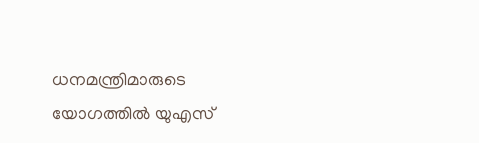ധനമന്ത്രിമാരുടെ യോഗത്തില്‍ യുഎസ്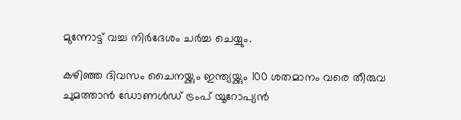മുന്നോട്ട് വച്ച നിര്‍ദേശം ചര്‍ച്ച ചെയ്യും.

കഴിഞ്ഞ ദിവസം ചൈനയ്ക്കും ഇന്ത്യയ്ക്കും 100 ശതമാനം വരെ തീരുവ ചുമത്താന്‍ ഡോണള്‍ഡ് ട്രംപ് യൂറോപ്യന്‍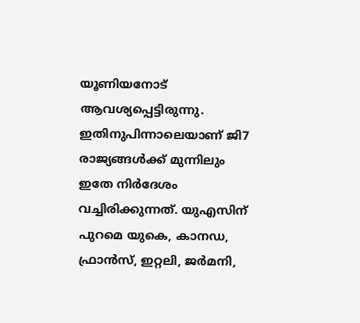യൂണിയനോട് ആവശ്യപ്പെട്ടിരുന്നു. ഇതിനുപിന്നാലെയാണ് ജി7 രാജ്യങ്ങള്‍ക്ക് മുന്നിലും ഇതേ നിര്‍ദേശം വച്ചിരിക്കുന്നത്. യുഎസിന് പുറമെ യുകെ, കാനഡ, ഫ്രാന്‍സ്, ഇറ്റലി, ജര്‍മനി,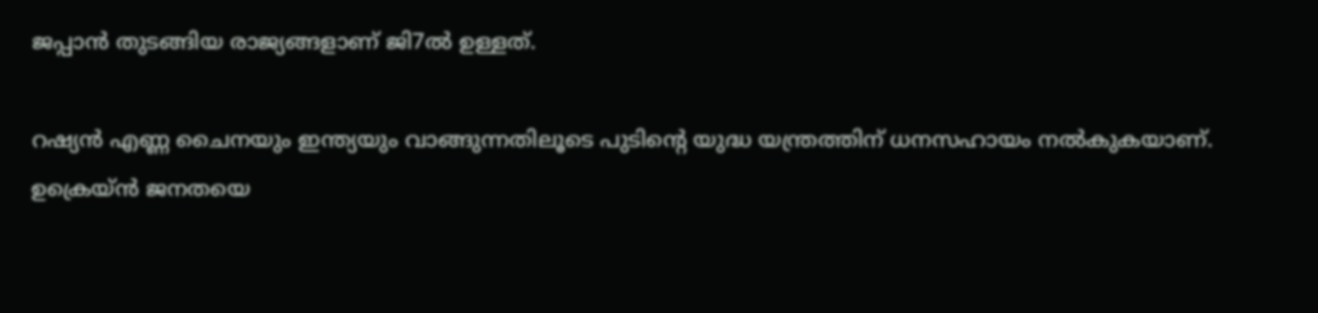ജപ്പാന്‍ തുടങ്ങിയ രാജ്യങ്ങളാണ് ജി7ല്‍ ഉള്ളത്.

റഷ്യന്‍ എണ്ണ ചൈനയും ഇന്ത്യയും വാങ്ങുന്നതിലൂടെ പുടിന്റെ യുദ്ധ യന്ത്രത്തിന് ധനസഹായം നല്‍കുകയാണ്. ഉക്രെയ്ന്‍ ജനതയെ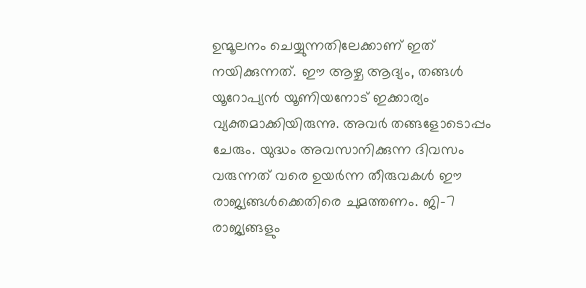ഉന്മൂലനം ചെയ്യുന്നതിലേക്കാണ് ഇത് നയിക്കുന്നത്. ഈ ആഴ്ച ആദ്യം, തങ്ങള്‍ യൂറോപ്യന്‍ യൂണിയനോട് ഇക്കാര്യം വ്യക്തമാക്കിയിരുന്നു. അവര്‍ തങ്ങളോടൊപ്പം ചേരും. യുദ്ധം അവസാനിക്കുന്ന ദിവസം വരുന്നത് വരെ ഉയര്‍ന്ന തീരുവകള്‍ ഈ രാജ്യങ്ങള്‍ക്കെതിരെ ചുമത്തണം. ജി-7 രാജ്യങ്ങളും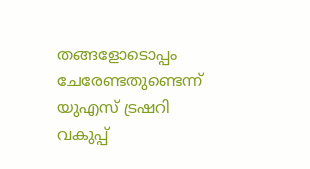തങ്ങളോടൊപ്പം ചേരേണ്ടതുണ്ടെന്ന് യുഎസ് ട്രഷറി വകുപ്പ്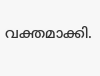വക്തമാക്കി.